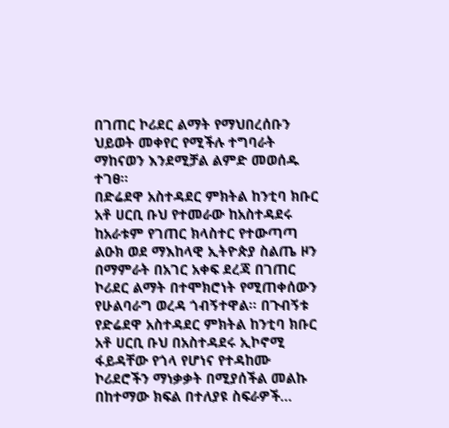በገጠር ኮሪደር ልማት የማህበረሰቡን ህይወት መቀየር የሚችሉ ተግባራት ማከናወን እንደሚቻል ልምድ መወሰዱ ተገፀ።
በድሬደዋ አስተዳደር ምክትል ከንቲባ ክቡር አቶ ሀርቢ ቡህ የተመራው ከአስተዳደሩ ከአራቱም የገጠር ክላስተር የተውጣጣ ልዑክ ወደ ማእከላዊ ኢትዮጵያ ስልጤ ዞን በማምራት በአገር አቀፍ ደረጃ በገጠር ኮሪደር ልማት በተሞክሮነት የሚጠቀሰውን የሁልባራግ ወረዳ ጎብኝተዋል። በጉብኝቱ የድሬደዋ አስተዳደር ምክትል ከንቲባ ክቡር አቶ ሀርቢ ቡህ በአስተዳደሩ ኢኮኖሚ ፋይዳቸው የጎላ የሆነና የተዳከሙ ኮሪደሮችን ማነቃቃት በሚያሰችል መልኩ በከተማው ክፍል በተለያዩ ስፍራዎች…